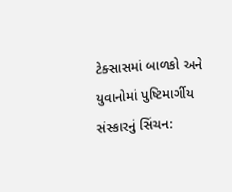ટેક્સાસમાં બાળકો અને યુવાનોમાં પુષ્ટિમાર્ગીય સંસ્કારનું સિંચન: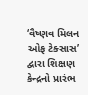‘વૈષ્ણવ મિલન ઓફ ટેક્સાસ’ દ્વારા શિક્ષણ કેન્દ્રનો પ્રારંભ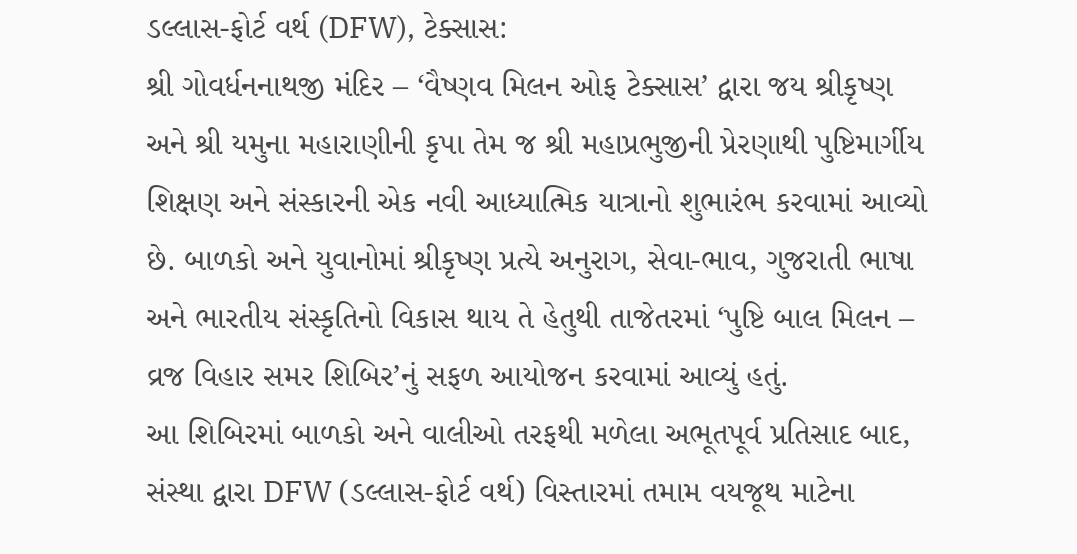ડલ્લાસ-ફોર્ટ વર્થ (DFW), ટેક્સાસ:
શ્રી ગોવર્ધનનાથજી મંદિર – ‘વૈષ્ણવ મિલન ઓફ ટેક્સાસ’ દ્વારા જય શ્રીકૃષ્ણ અને શ્રી યમુના મહારાણીની કૃપા તેમ જ શ્રી મહાપ્રભુજીની પ્રેરણાથી પુષ્ટિમાર્ગીય શિક્ષણ અને સંસ્કારની એક નવી આધ્યાત્મિક યાત્રાનો શુભારંભ કરવામાં આવ્યો છે. બાળકો અને યુવાનોમાં શ્રીકૃષ્ણ પ્રત્યે અનુરાગ, સેવા-ભાવ, ગુજરાતી ભાષા અને ભારતીય સંસ્કૃતિનો વિકાસ થાય તે હેતુથી તાજેતરમાં ‘પુષ્ટિ બાલ મિલન – વ્રજ વિહાર સમર શિબિર’નું સફળ આયોજન કરવામાં આવ્યું હતું.
આ શિબિરમાં બાળકો અને વાલીઓ તરફથી મળેલા અભૂતપૂર્વ પ્રતિસાદ બાદ, સંસ્થા દ્વારા DFW (ડલ્લાસ-ફોર્ટ વર્થ) વિસ્તારમાં તમામ વયજૂથ માટેના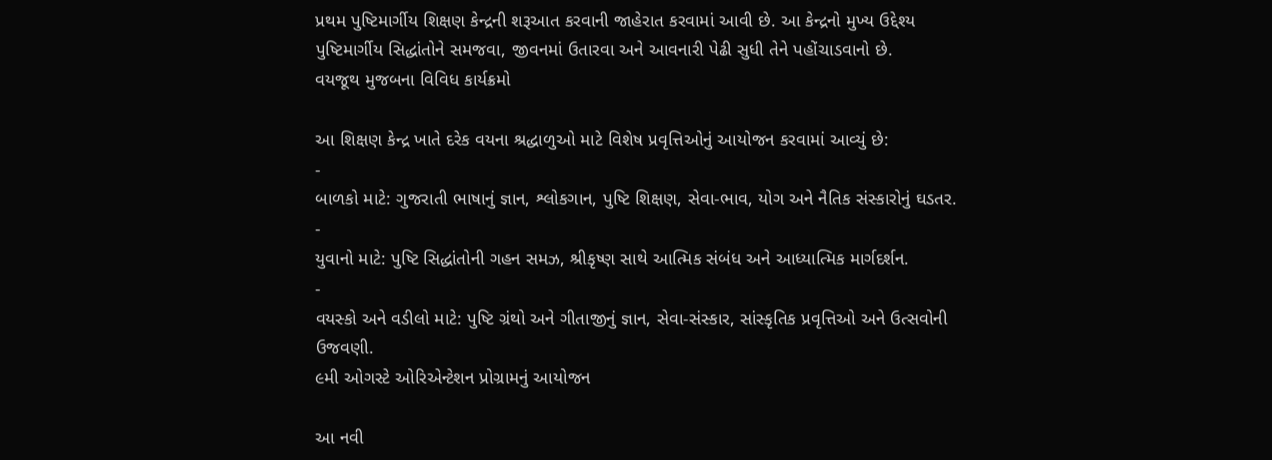પ્રથમ પુષ્ટિમાર્ગીય શિક્ષણ કેન્દ્રની શરૂઆત કરવાની જાહેરાત કરવામાં આવી છે. આ કેન્દ્રનો મુખ્ય ઉદ્દેશ્ય પુષ્ટિમાર્ગીય સિદ્ધાંતોને સમજવા, જીવનમાં ઉતારવા અને આવનારી પેઢી સુધી તેને પહોંચાડવાનો છે.
વયજૂથ મુજબના વિવિધ કાર્યક્રમો

આ શિક્ષણ કેન્દ્ર ખાતે દરેક વયના શ્રદ્ધાળુઓ માટે વિશેષ પ્રવૃત્તિઓનું આયોજન કરવામાં આવ્યું છે:
-
બાળકો માટે: ગુજરાતી ભાષાનું જ્ઞાન, શ્લોકગાન, પુષ્ટિ શિક્ષણ, સેવા-ભાવ, યોગ અને નૈતિક સંસ્કારોનું ઘડતર.
-
યુવાનો માટે: પુષ્ટિ સિદ્ધાંતોની ગહન સમઝ, શ્રીકૃષ્ણ સાથે આત્મિક સંબંધ અને આધ્યાત્મિક માર્ગદર્શન.
-
વયસ્કો અને વડીલો માટે: પુષ્ટિ ગ્રંથો અને ગીતાજીનું જ્ઞાન, સેવા-સંસ્કાર, સાંસ્કૃતિક પ્રવૃત્તિઓ અને ઉત્સવોની ઉજવણી.
૯મી ઓગસ્ટે ઓરિએન્ટેશન પ્રોગ્રામનું આયોજન

આ નવી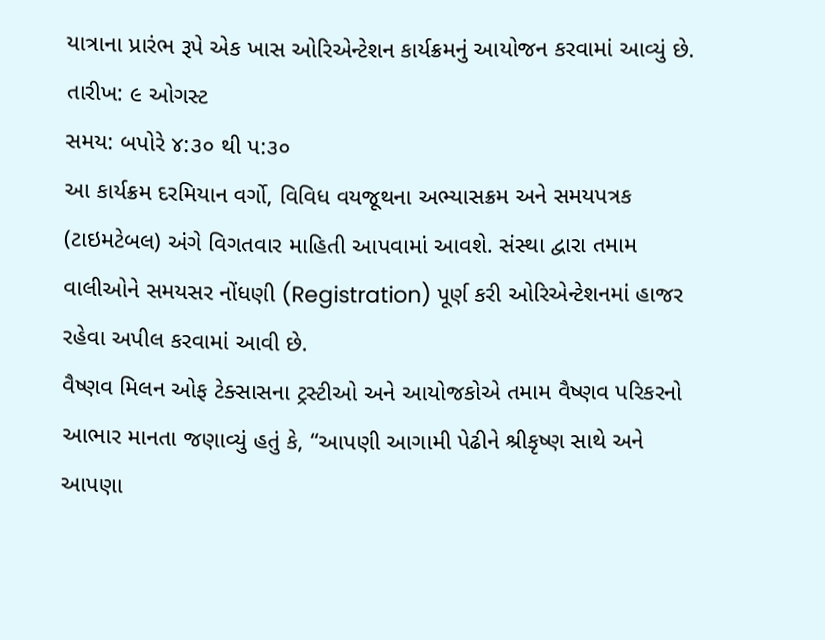યાત્રાના પ્રારંભ રૂપે એક ખાસ ઓરિએન્ટેશન કાર્યક્રમનું આયોજન કરવામાં આવ્યું છે.
તારીખ: ૯ ઓગસ્ટ
સમય: બપોરે ૪:૩૦ થી પ:૩૦
આ કાર્યક્રમ દરમિયાન વર્ગો, વિવિધ વયજૂથના અભ્યાસક્રમ અને સમયપત્રક (ટાઇમટેબલ) અંગે વિગતવાર માહિતી આપવામાં આવશે. સંસ્થા દ્વારા તમામ વાલીઓને સમયસર નોંધણી (Registration) પૂર્ણ કરી ઓરિએન્ટેશનમાં હાજર રહેવા અપીલ કરવામાં આવી છે.
વૈષ્ણવ મિલન ઓફ ટેક્સાસના ટ્રસ્ટીઓ અને આયોજકોએ તમામ વૈષ્ણવ પરિકરનો આભાર માનતા જણાવ્યું હતું કે, “આપણી આગામી પેઢીને શ્રીકૃષ્ણ સાથે અને આપણા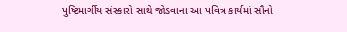પુષ્ટિમાર્ગીય સંસ્કારો સાથે જોડવાના આ પવિત્ર કાર્યમાં સૌનો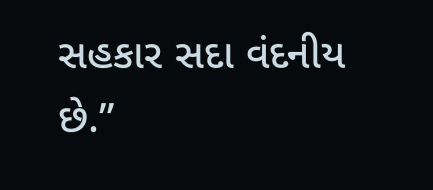સહકાર સદા વંદનીય છે.”